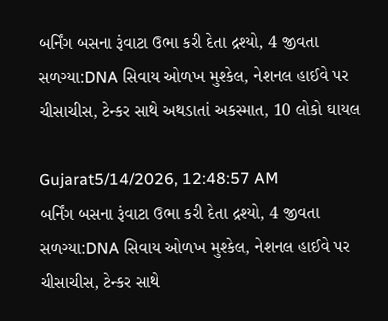બર્નિંગ બસના રૂંવાટા ઉભા કરી દેતા દ્રશ્યો, 4 જીવતા સળગ્યા:DNA સિવાય ઓળખ મુશ્કેલ, નેશનલ હાઈવે પર ચીસાચીસ, ટેન્કર સાથે અથડાતાં અકસ્માત, 10 લોકો ઘાયલ

Gujarat5/14/2026, 12:48:57 AM
બર્નિંગ બસના રૂંવાટા ઉભા કરી દેતા દ્રશ્યો, 4 જીવતા સળગ્યા:DNA સિવાય ઓળખ મુશ્કેલ, નેશનલ હાઈવે પર ચીસાચીસ, ટેન્કર સાથે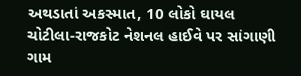અથડાતાં અકસ્માત, 10 લોકો ઘાયલ
ચોટીલા-રાજકોટ નેશનલ હાઈવે પર સાંગાણી ગામ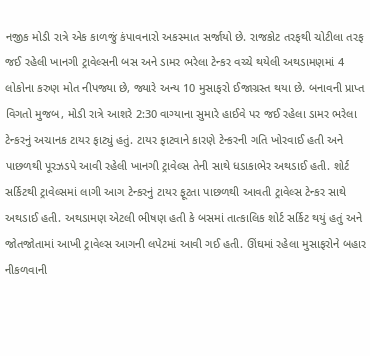નજીક મોડી રાત્રે એક કાળજું કંપાવનારો અકસ્માત સર્જાયો છે. રાજકોટ તરફથી ચોટીલા તરફ જઈ રહેલી ખાનગી ટ્રાવેલ્સની બસ અને ડામર ભરેલા ટેન્કર વચ્ચે થયેલી અથડામણમાં 4 લોકોના કરુણ મોત નીપજ્યા છે, જ્યારે અન્ય 10 મુસાફરો ઈજાગ્રસ્ત થયા છે. બનાવની પ્રાપ્ત વિગતો મુજબ, મોડી રાત્રે આશરે 2:30 વાગ્યાના સુમારે હાઈવે પર જઈ રહેલા ડામર ભરેલા ટેન્કરનું અચાનક ટાયર ફાટ્યું હતું. ટાયર ફાટવાને કારણે ટેન્કરની ગતિ ખોરવાઈ હતી અને પાછળથી પૂરઝડપે આવી રહેલી ખાનગી ટ્રાવેલ્સ તેની સાથે ધડાકાભેર અથડાઈ હતી. શોર્ટ સર્કિટથી ટ્રાવેલ્સમાં લાગી આગ ટેન્કરનું ટાયર ફૂટતા પાછળથી આવતી ટ્રાવેલ્સ ટેન્કર સાથે અથડાઈ હતી. અથડામણ એટલી ભીષણ હતી કે બસમાં તાત્કાલિક શોર્ટ સર્કિટ થયું હતું અને જોતજોતામાં આખી ટ્રાવેલ્સ આગની લપેટમાં આવી ગઈ હતી. ઊંઘમાં રહેલા મુસાફરોને બહાર નીકળવાની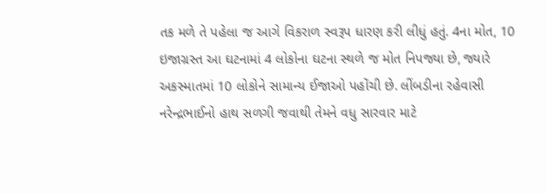તક મળે તે પહેલા જ આગે વિકરાળ સ્વરૂપ ધારણ કરી લીધું હતું. 4ના મોત, 10 ઇજાગ્રસ્ત આ ઘટનામાં 4 લોકોના ઘટના સ્થળે જ મોત નિપજ્યા છે, જ્યારે અકસ્માતમાં 10 લોકોને સામાન્ય ઈજાઓ પહોંચી છે. લીંબડીના રહેવાસી નરેન્દ્રભાઈનો હાથ સળગી જવાથી તેમને વધુ સારવાર માટે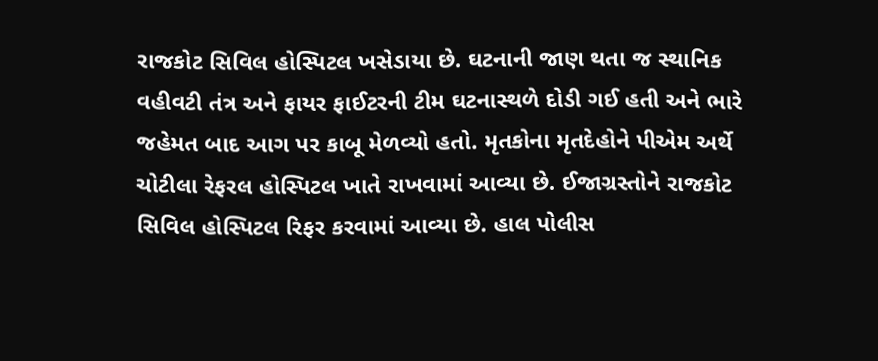રાજકોટ સિવિલ હોસ્પિટલ ખસેડાયા છે. ઘટનાની જાણ થતા જ સ્થાનિક વહીવટી તંત્ર અને ફાયર ફાઈટરની ટીમ ઘટનાસ્થળે દોડી ગઈ હતી અને ભારે જહેમત બાદ આગ પર કાબૂ મેળવ્યો હતો. મૃતકોના મૃતદેહોને પીએમ અર્થે ચોટીલા રેફરલ હોસ્પિટલ ખાતે રાખવામાં આવ્યા છે. ઈજાગ્રસ્તોને રાજકોટ સિવિલ હોસ્પિટલ રિફર કરવામાં આવ્યા છે. હાલ પોલીસ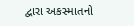દ્વારા અકસ્માતનો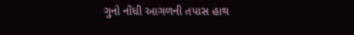ગુનો નોંધી આગળની તપાસ હાથ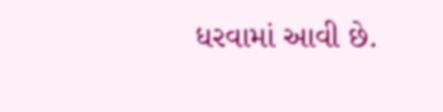ધરવામાં આવી છે.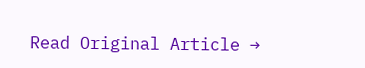Read Original Article →